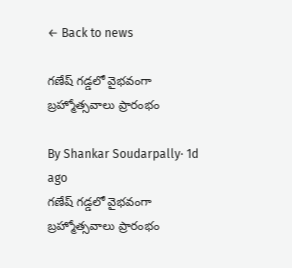← Back to news

గణేష్ గడ్డలో వైభవంగా బ్రహ్మోత్సవాలు ప్రారంభం

By Shankar Soudarpally· 1d ago
గణేష్ గడ్డలో వైభవంగా బ్రహ్మోత్సవాలు ప్రారంభం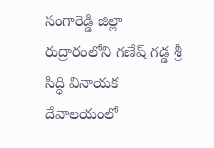సంగారెడ్డి జిల్లా రుద్రారంలోని గణేష్ గడ్డ శ్రీ సిద్ధి వినాయక దేవాలయంలో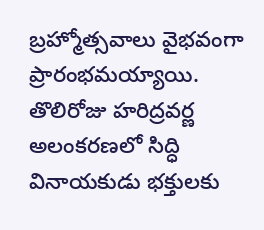బ్రహ్మోత్సవాలు వైభవంగా ప్రారంభమయ్యాయి. తొలిరోజు హరిద్రవర్ణ అలంకరణలో సిద్ధి వినాయకుడు భక్తులకు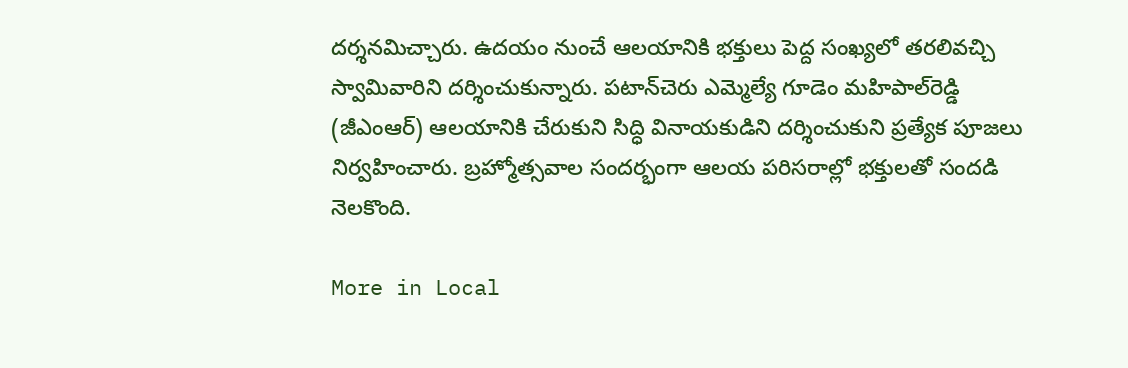దర్శనమిచ్చారు. ఉదయం నుంచే ఆలయానికి భక్తులు పెద్ద సంఖ్యలో తరలివచ్చి స్వామివారిని దర్శించుకున్నారు. పటాన్‌చెరు ఎమ్మెల్యే గూడెం మహిపాల్‌రెడ్డి (జీఎంఆర్) ఆలయానికి చేరుకుని సిద్ధి వినాయకుడిని దర్శించుకుని ప్రత్యేక పూజలు నిర్వహించారు. బ్రహ్మోత్సవాల సందర్భంగా ఆలయ పరిసరాల్లో భక్తులతో సందడి నెలకొంది.

More in Local